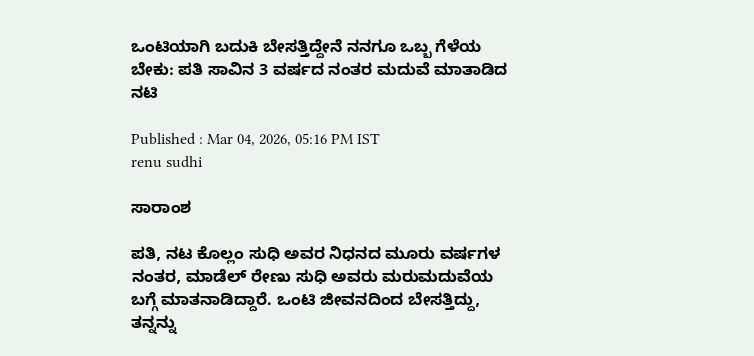ಒಂಟಿಯಾಗಿ ಬದುಕಿ ಬೇಸತ್ತಿದ್ದೇನೆ ನನಗೂ ಒಬ್ಬ ಗೆಳೆಯ ಬೇಕು: ಪತಿ ಸಾವಿನ 3 ವರ್ಷದ ನಂತರ ಮದುವೆ ಮಾತಾಡಿದ ನಟಿ

Published : Mar 04, 2026, 05:16 PM IST
renu sudhi

ಸಾರಾಂಶ

ಪತಿ, ನಟ ಕೊಲ್ಲಂ ಸುಧಿ ಅವರ ನಿಧನದ ಮೂರು ವರ್ಷಗಳ ನಂತರ, ಮಾಡೆಲ್ ರೇಣು ಸುಧಿ ಅವರು ಮರುಮದುವೆಯ ಬಗ್ಗೆ ಮಾತನಾಡಿದ್ದಾರೆ. ಒಂಟಿ ಜೀವನದಿಂದ ಬೇಸತ್ತಿದ್ದು, ತನ್ನನ್ನು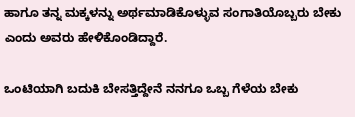ಹಾಗೂ ತನ್ನ ಮಕ್ಕಳನ್ನು ಅರ್ಥಮಾಡಿಕೊಳ್ಳುವ ಸಂಗಾತಿಯೊಬ್ಬರು ಬೇಕು ಎಂದು ಅವರು ಹೇಳಿಕೊಂಡಿದ್ದಾರೆ.

ಒಂಟಿಯಾಗಿ ಬದುಕಿ ಬೇಸತ್ತಿದ್ದೇನೆ ನನಗೂ ಒಬ್ಬ ಗೆಳೆಯ ಬೇಕು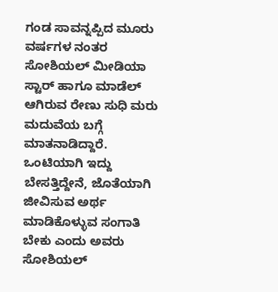ಗಂಡ ಸಾವನ್ನಪ್ಪಿದ ಮೂರು ವರ್ಷಗಳ ನಂತರ ಸೋಶಿಯಲ್ ಮೀಡಿಯಾ ಸ್ಟಾರ್ ಹಾಗೂ ಮಾಡೆಲ್ ಆಗಿರುವ ರೇಣು ಸುಧಿ ಮರು ಮದುವೆಯ ಬಗ್ಗೆ ಮಾತನಾಡಿದ್ದಾರೆ. ಒಂಟಿಯಾಗಿ ಇದ್ದು ಬೇಸತ್ತಿದ್ದೇನೆ, ಜೊತೆಯಾಗಿ ಜೀವಿಸುವ ಅರ್ಥ ಮಾಡಿಕೊಳ್ಳುವ ಸಂಗಾತಿ ಬೇಕು ಎಂದು ಅವರು ಸೋಶಿಯಲ್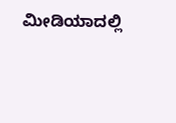ಮೀಡಿಯಾದಲ್ಲಿ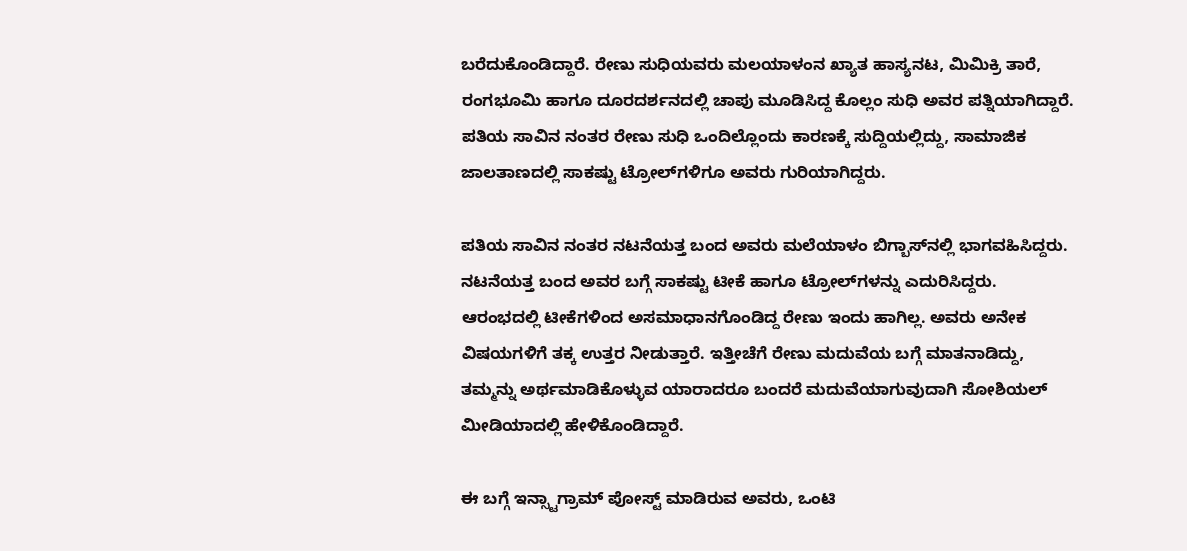ಬರೆದುಕೊಂಡಿದ್ದಾರೆ. ರೇಣು ಸುಧಿಯವರು ಮಲಯಾಳಂನ ಖ್ಯಾತ ಹಾಸ್ಯನಟ, ಮಿಮಿಕ್ರಿ ತಾರೆ, ರಂಗಭೂಮಿ ಹಾಗೂ ದೂರದರ್ಶನದಲ್ಲಿ ಚಾಪು ಮೂಡಿಸಿದ್ದ ಕೊಲ್ಲಂ ಸುಧಿ ಅವರ ಪತ್ನಿಯಾಗಿದ್ದಾರೆ. ಪತಿಯ ಸಾವಿನ ನಂತರ ರೇಣು ಸುಧಿ ಒಂದಿಲ್ಲೊಂದು ಕಾರಣಕ್ಕೆ ಸುದ್ದಿಯಲ್ಲಿದ್ದು, ಸಾಮಾಜಿಕ ಜಾಲತಾಣದಲ್ಲಿ ಸಾಕಷ್ಟು ಟ್ರೋಲ್‌ಗಳಿಗೂ ಅವರು ಗುರಿಯಾಗಿದ್ದರು.

ಪತಿಯ ಸಾವಿನ ನಂತರ ನಟನೆಯತ್ತ ಬಂದ ಅವರು ಮಲೆಯಾಳಂ ಬಿಗ್ಬಾಸ್‌ನಲ್ಲಿ ಭಾಗವಹಿಸಿದ್ದರು. ನಟನೆಯತ್ತ ಬಂದ ಅವರ ಬಗ್ಗೆ ಸಾಕಷ್ಟು ಟೀಕೆ ಹಾಗೂ ಟ್ರೋಲ್‌ಗಳನ್ನು ಎದುರಿಸಿದ್ದರು. ಆರಂಭದಲ್ಲಿ ಟೀಕೆಗಳಿಂದ ಅಸಮಾಧಾನಗೊಂಡಿದ್ದ ರೇಣು ಇಂದು ಹಾಗಿಲ್ಲ. ಅವರು ಅನೇಕ ವಿಷಯಗಳಿಗೆ ತಕ್ಕ ಉತ್ತರ ನೀಡುತ್ತಾರೆ. ಇತ್ತೀಚೆಗೆ ರೇಣು ಮದುವೆಯ ಬಗ್ಗೆ ಮಾತನಾಡಿದ್ದು, ತಮ್ಮನ್ನು ಅರ್ಥಮಾಡಿಕೊಳ್ಳುವ ಯಾರಾದರೂ ಬಂದರೆ ಮದುವೆಯಾಗುವುದಾಗಿ ಸೋಶಿಯಲ್ ಮೀಡಿಯಾದಲ್ಲಿ ಹೇಳಿಕೊಂಡಿದ್ದಾರೆ.

ಈ ಬಗ್ಗೆ ಇನ್ಸ್ಟಾಗ್ರಾಮ್ ಪೋಸ್ಟ್ ಮಾಡಿರುವ ಅವರು, ಒಂಟಿ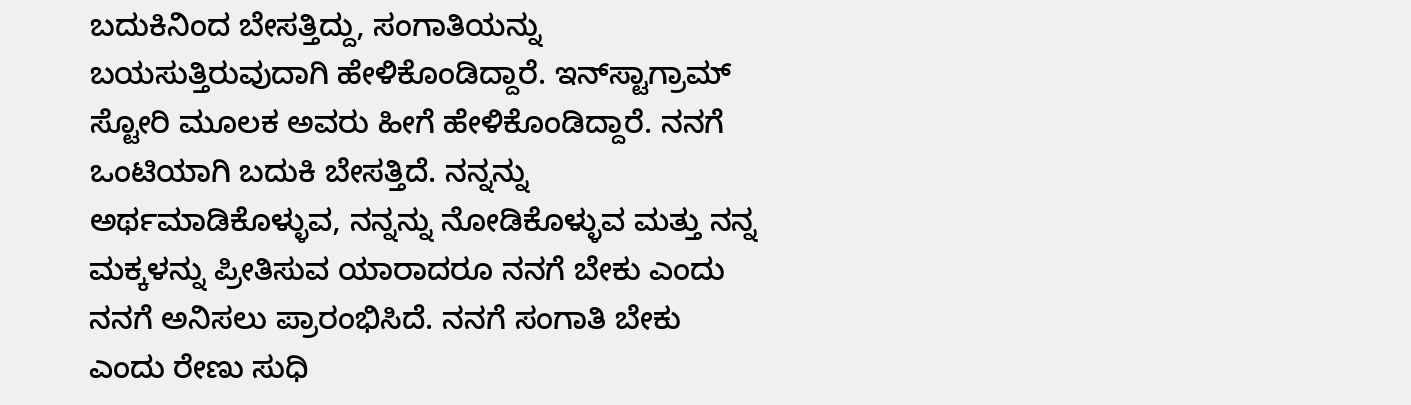ಬದುಕಿನಿಂದ ಬೇಸತ್ತಿದ್ದು, ಸಂಗಾತಿಯನ್ನು ಬಯಸುತ್ತಿರುವುದಾಗಿ ಹೇಳಿಕೊಂಡಿದ್ದಾರೆ. ಇನ್‌ಸ್ಟಾಗ್ರಾಮ್ ಸ್ಟೋರಿ ಮೂಲಕ ಅವರು ಹೀಗೆ ಹೇಳಿಕೊಂಡಿದ್ದಾರೆ. ನನಗೆ ಒಂಟಿಯಾಗಿ ಬದುಕಿ ಬೇಸತ್ತಿದೆ. ನನ್ನನ್ನು ಅರ್ಥಮಾಡಿಕೊಳ್ಳುವ, ನನ್ನನ್ನು ನೋಡಿಕೊಳ್ಳುವ ಮತ್ತು ನನ್ನ ಮಕ್ಕಳನ್ನು ಪ್ರೀತಿಸುವ ಯಾರಾದರೂ ನನಗೆ ಬೇಕು ಎಂದು ನನಗೆ ಅನಿಸಲು ಪ್ರಾರಂಭಿಸಿದೆ. ನನಗೆ ಸಂಗಾತಿ ಬೇಕು ಎಂದು ರೇಣು ಸುಧಿ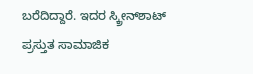ಬರೆದಿದ್ದಾರೆ. ಇದರ ಸ್ಕ್ರೀನ್‌ಶಾಟ್ ಪ್ರಸ್ತುತ ಸಾಮಾಜಿಕ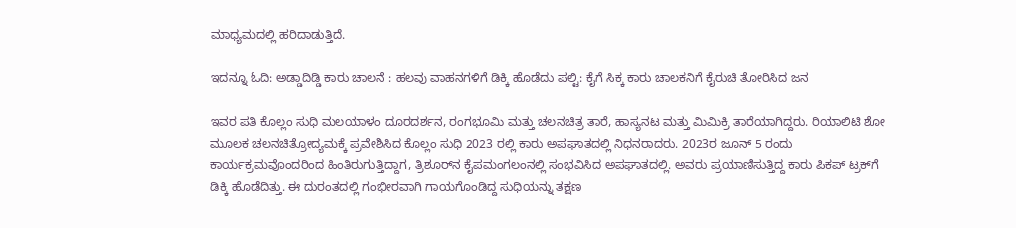ಮಾಧ್ಯಮದಲ್ಲಿ ಹರಿದಾಡುತ್ತಿದೆ.

ಇದನ್ನೂ ಓದಿ: ಅಡ್ಡಾದಿಡ್ಡಿ ಕಾರು ಚಾಲನೆ : ಹಲವು ವಾಹನಗಳಿಗೆ ಡಿಕ್ಕಿ ಹೊಡೆದು ಪಲ್ಟಿ: ಕೈಗೆ ಸಿಕ್ಕ ಕಾರು ಚಾಲಕನಿಗೆ ಕೈರುಚಿ ತೋರಿಸಿದ ಜನ

ಇವರ ಪತಿ ಕೊಲ್ಲಂ ಸುಧಿ ಮಲಯಾಳಂ ದೂರದರ್ಶನ, ರಂಗಭೂಮಿ ಮತ್ತು ಚಲನಚಿತ್ರ ತಾರೆ, ಹಾಸ್ಯನಟ ಮತ್ತು ಮಿಮಿಕ್ರಿ ತಾರೆಯಾಗಿದ್ದರು. ರಿಯಾಲಿಟಿ ಶೋ ಮೂಲಕ ಚಲನಚಿತ್ರೋದ್ಯಮಕ್ಕೆ ಪ್ರವೇಶಿಸಿದ ಕೊಲ್ಲಂ ಸುಧಿ 2023 ರಲ್ಲಿ ಕಾರು ಅಪಘಾತದಲ್ಲಿ ನಿಧನರಾದರು. 2023ರ ಜೂನ್ 5 ರಂದು ಕಾರ್ಯಕ್ರಮವೊಂದರಿಂದ ಹಿಂತಿರುಗುತ್ತಿದ್ದಾಗ, ತ್ರಿಶೂರ್‌ನ ಕೈಪಮಂಗಲಂನಲ್ಲಿ ಸಂಭವಿಸಿದ ಅಪಘಾತದಲ್ಲಿ. ಅವರು ಪ್ರಯಾಣಿಸುತ್ತಿದ್ದ ಕಾರು ಪಿಕಪ್ ಟ್ರಕ್‌ಗೆ ಡಿಕ್ಕಿ ಹೊಡೆದಿತ್ತು. ಈ ದುರಂತದಲ್ಲಿ ಗಂಭೀರವಾಗಿ ಗಾಯಗೊಂಡಿದ್ದ ಸುಧಿಯನ್ನು ತಕ್ಷಣ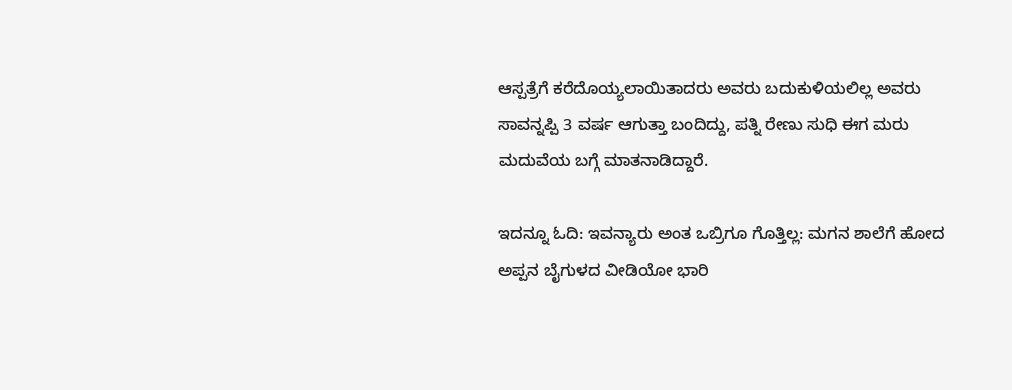ಆಸ್ಪತ್ರೆಗೆ ಕರೆದೊಯ್ಯಲಾಯಿತಾದರು ಅವರು ಬದುಕುಳಿಯಲಿಲ್ಲ ಅವರು ಸಾವನ್ನಪ್ಪಿ 3 ವರ್ಷ ಆಗುತ್ತಾ ಬಂದಿದ್ದು, ಪತ್ನಿ ರೇಣು ಸುಧಿ ಈಗ ಮರು ಮದುವೆಯ ಬಗ್ಗೆ ಮಾತನಾಡಿದ್ದಾರೆ.

ಇದನ್ನೂ ಓದಿ: ಇವನ್ಯಾರು ಅಂತ ಒಬ್ರಿಗೂ ಗೊತ್ತಿಲ್ಲ: ಮಗನ ಶಾಲೆಗೆ ಹೋದ ಅಪ್ಪನ ಬೈಗುಳದ ವೀಡಿಯೋ ಭಾರಿ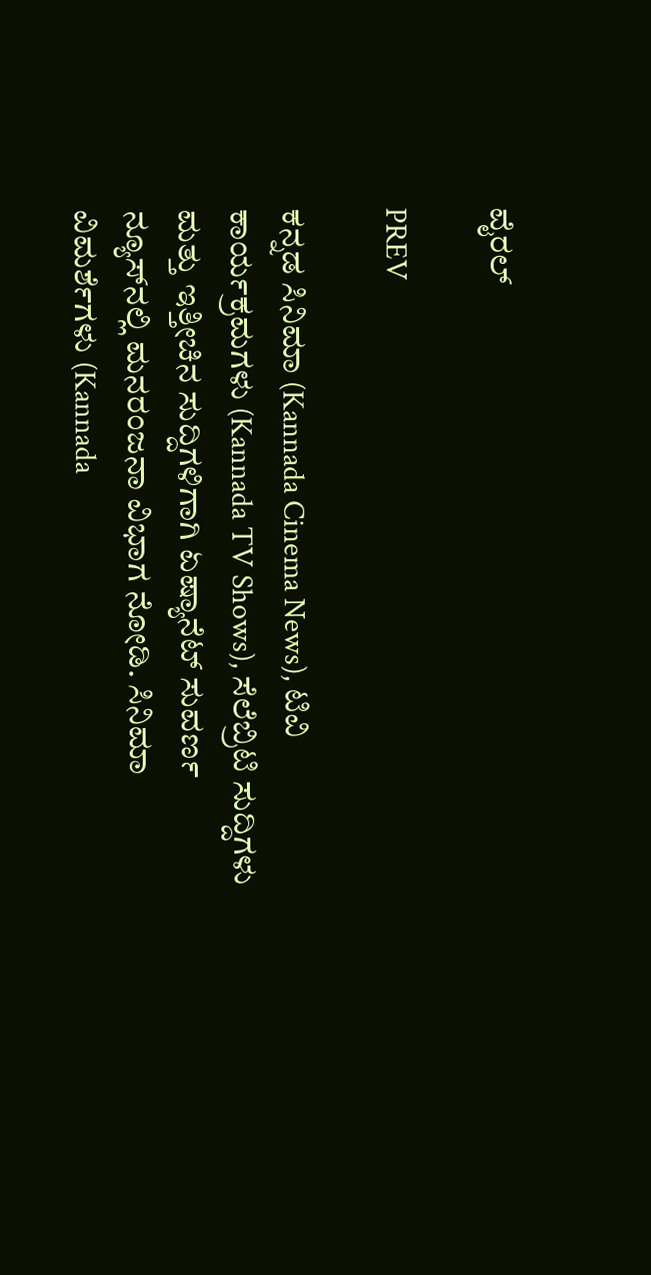ವೈರಲ್

PREV

ಕನ್ನಡ ಸಿನಿಮಾ (Kannada Cinema News), ಟಿವಿ ಕಾರ್ಯಕ್ರಮಗಳು (Kannada TV Shows), ಸೆಲೆಬ್ರಿಟಿ ಸುದ್ದಿಗಳು ಮತ್ತು ಇತ್ತೀಚಿನ ಸುದ್ದಿಗಳಿಗಾಗಿ ಏಷ್ಯಾನೆಟ್ ಸುವರ್ಣ ನ್ಯೂಸ್‌ನಲ್ಲಿ ಮನರಂಜನಾ ವಿಭಾಗ ನೋಡಿ. ಸಿನಿಮಾ ವಿಮರ್ಶೆಗಳು (Kannada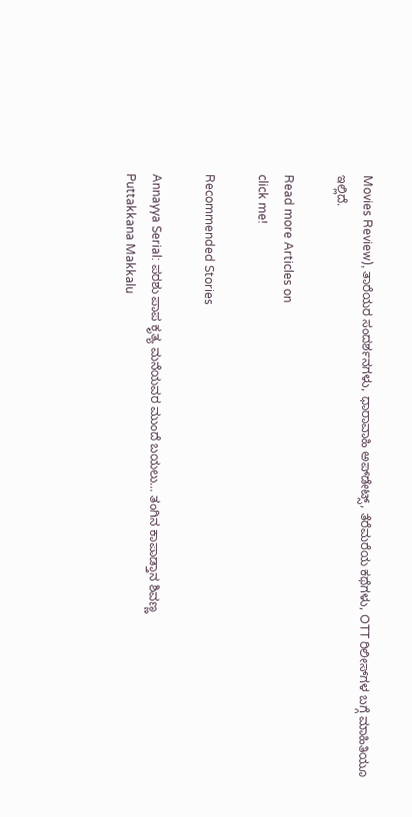Movies Review), ತಾರೆಯರ ಸಂದರ್ಶನಗಳು, ಧಾರಾವಾಹಿ ಅಪ್‌ಡೇಟ್ಸ್‌, ತೆರೆಮರೆಯ ಕಥೆಗಳು, OTT ರಿಲೀಸ್‌ಗಳ ಬಗ್ಗೆ ಮಾಹಿತಿಯೂ ಇಲ್ಲಿದೆ.

Read more Articles on
click me!

Recommended Stories

Annayya Serial: ಪರಶು ಪಾಪ ಕೃತ್ಯ ಮನೆಯವರ ಮುಂದೆ ಬಯಲು… ತಂಗಿನ ಕಾಪಾಡ್ತಾನ ಶಿವಣ್ಣ
Puttakkana Makkalu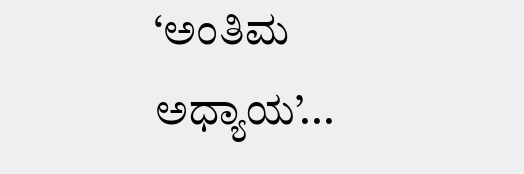‘ಅಂತಿಮ ಅಧ್ಯಾಯ’...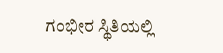ಗಂಭೀರ ಸ್ಥಿತಿಯಲ್ಲಿ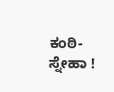ಕಂಠಿ-ಸ್ನೇಹಾ !